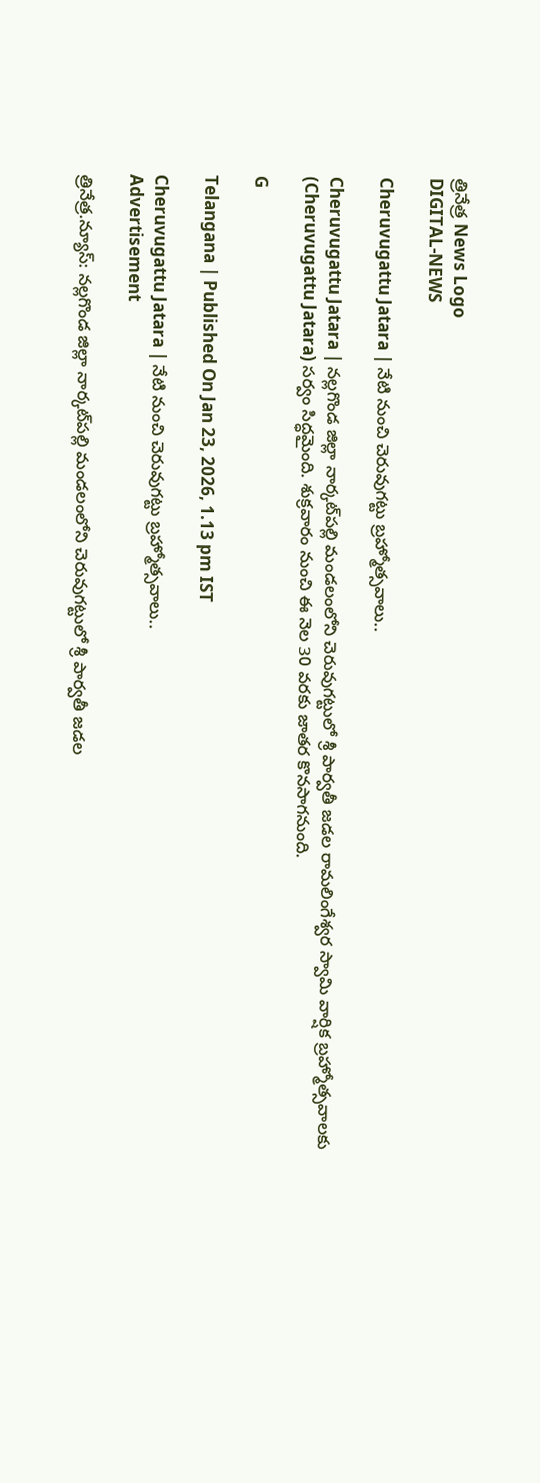త్రినేత్ర News Logo
DIGITAL-NEWS

Cheruvugattu Jatara | నేటి నుంచి చెరువుగ‌ట్టు బ్ర‌హ్మోత్స‌వాలు..

Cheruvugattu Jatara | న‌ల్ల‌గొండ జిల్లా నార్క‌ట్‌ప‌ల్లి మండ‌లంలోని చెరువుగ‌ట్టులో శ్రీ పార్వ‌తీ జ‌డ‌ల రామ‌లింగేశ్వ‌ర స్వామి వార్షిక బ్ర‌హ్మోత్స‌వాలకు (Cheruvugattu Jatara) స‌ర్వం సిద్ధ‌మైంది. శుక్ర‌వారం నుంచి ఈ నెల 30 వ‌ర‌కు జాత‌ర కొన‌సాగ‌నుంది.

G

Telangana | Published On Jan 23, 2026, 1.13 pm IST

Cheruvugattu Jatara | నేటి నుంచి చెరువుగ‌ట్టు బ్ర‌హ్మోత్స‌వాలు..
Advertisement

త్రినేత్ర‌.న్యూస్‌: న‌ల్ల‌గొండ జిల్లా నార్క‌ట్‌ప‌ల్లి మండ‌లంలోని చెరువుగ‌ట్టులో శ్రీ పార్వ‌తీ జ‌డ‌ల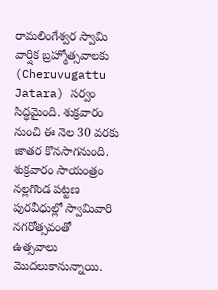రామ‌లింగేశ్వ‌ర స్వామి వార్షిక బ్ర‌హ్మోత్స‌వాలకు (Cheruvugattu Jatara) స‌ర్వం సిద్ధ‌మైంది. శుక్ర‌వారం నుంచి ఈ నెల 30 వ‌ర‌కు జాత‌ర కొన‌సాగ‌నుంది. శుక్ర‌వారం సాయంత్రం నల్లగొండ పట్టణ పురవీధుల్లో స్వామివారి నగరోత్సవంతో ఉత్సవాలు మొదలుకానున్నాయి.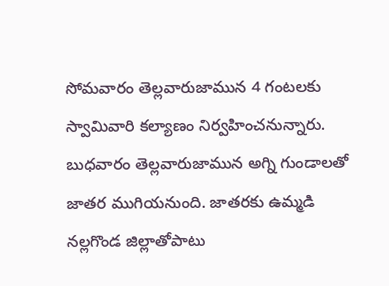సోమవారం తెల్లవారుజామున 4 గంటలకు స్వామివారి కల్యాణం నిర్వ‌హించ‌నున్నారు. బుధవారం తెల్లవారుజామున అగ్ని గుండాలతో జాత‌ర ముగియ‌నుంది. జాత‌ర‌కు ఉమ్మ‌డి న‌ల్ల‌గొండ జిల్లాతోపాటు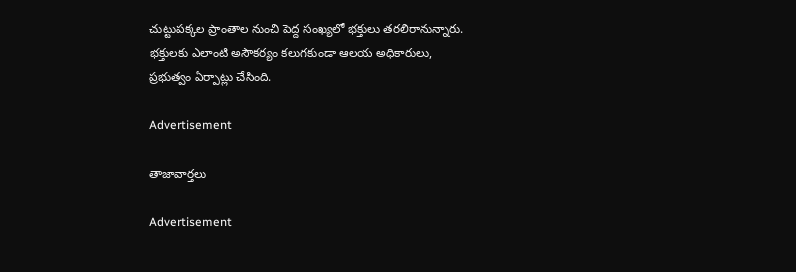చుట్టుప‌క్క‌ల ప్రాంతాల నుంచి పెద్ద సంఖ్య‌లో భ‌క్తులు త‌ర‌లిరానున్నారు. భ‌క్తుల‌కు ఎలాంటి అసౌక‌ర్యం క‌లుగ‌కుండా ఆల‌య అధికారులు, ప్ర‌భుత్వం ఏర్పాట్లు చేసింది.

Advertisement

తాజావార్తలు

Advertisement